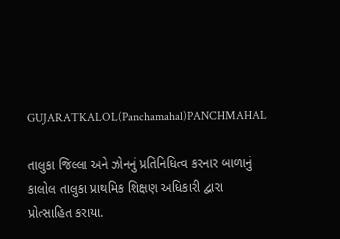GUJARATKALOL(Panchamahal)PANCHMAHAL

તાલુકા જિલ્લા અને ઝોનનું પ્રતિનિધિત્વ કરનાર બાળાનું કાલોલ તાલુકા પ્રાથમિક શિક્ષણ અધિકારી દ્વારા પ્રોત્સાહિત કરાયા.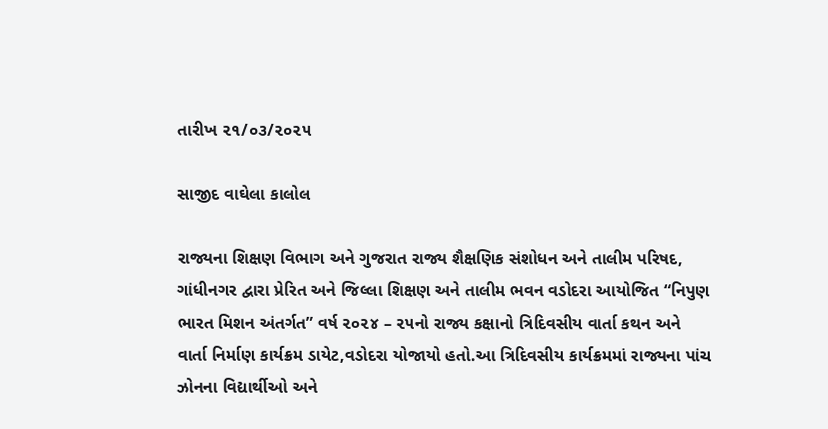તારીખ ૨૧/૦૩/૨૦૨૫

સાજીદ વાઘેલા કાલોલ

રાજ્યના શિક્ષણ વિભાગ અને ગુજરાત રાજ્ય શૈક્ષણિક સંશોધન અને તાલીમ પરિષદ, ગાંધીનગર દ્વારા પ્રેરિત અને જિલ્લા શિક્ષણ અને તાલીમ ભવન વડોદરા આયોજિત “નિપુણ ભારત મિશન અંતર્ગત” વર્ષ ૨૦૨૪ – ૨૫નો રાજ્ય કક્ષાનો ત્રિદિવસીય વાર્તા કથન અને વાર્તા નિર્માણ કાર્યક્રમ ડાયેટ,વડોદરા યોજાયો હતો.આ ત્રિદિવસીય કાર્યક્રમમાં રાજ્યના પાંચ ઝોનના વિદ્યાર્થીઓ અને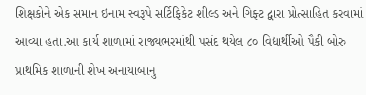શિક્ષકોને એક સમાન ઇનામ સ્વરૂપે સર્ટિફિકેટ શીલ્ડ અને ગિફ્ટ દ્વારા પ્રોત્સાહિત કરવામાં આવ્યા હતા.આ કાર્ય શાળામાં રાજ્યભરમાંથી પસંદ થયેલ ૮૦ વિદ્યાર્થીઓ પૈકી બોરુ પ્રાથમિક શાળાની શેખ અનાયાબાનુ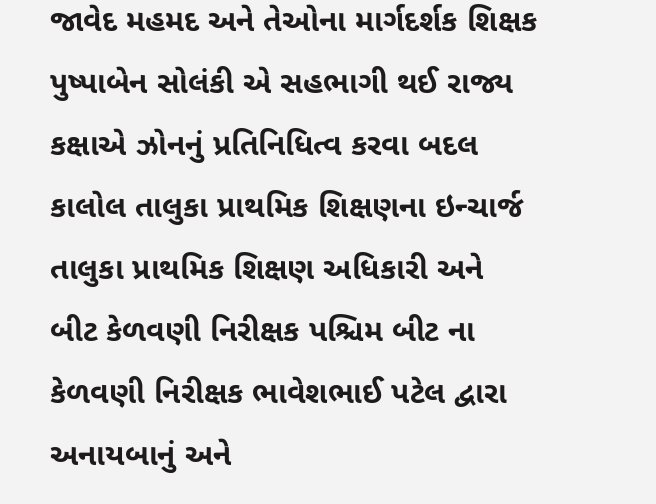જાવેદ મહમદ અને તેઓના માર્ગદર્શક શિક્ષક પુષ્પાબેન સોલંકી એ સહભાગી થઈ રાજ્ય કક્ષાએ ઝોનનું પ્રતિનિધિત્વ કરવા બદલ કાલોલ તાલુકા પ્રાથમિક શિક્ષણના ઇન્ચાર્જ તાલુકા પ્રાથમિક શિક્ષણ અધિકારી અને બીટ કેળવણી નિરીક્ષક પશ્ચિમ બીટ ના કેળવણી નિરીક્ષક ભાવેશભાઈ પટેલ દ્વારા અનાયબાનું અને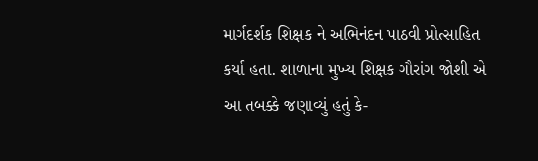માર્ગદર્શક શિક્ષક ને અભિનંદન પાઠવી પ્રોત્સાહિત કર્યા હતા. શાળાના મુખ્ય શિક્ષક ગૌરાંગ જોશી એ આ તબક્કે જણાવ્યું હતું કે-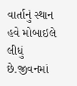વાર્તાનું સ્થાન હવે મોબાઇલે લીધું છે.જીવનમાં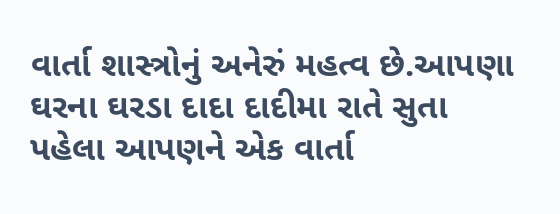વાર્તા શાસ્ત્રોનું અનેરું મહત્વ છે.આપણા ઘરના ઘરડા દાદા દાદીમા રાતે સુતા પહેલા આપણને એક વાર્તા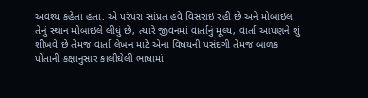અવશ્ય કહેતા હતા. એ પરંપરા સાંપ્રત હવે વિસરાઇ રહી છે અને મોબાઇલ તેનું સ્થાન મોબાઇલે લીધું છે, ત્યારે જીવનમાં વાર્તાનું મૂલ્ય, વાર્તા આપણને શું શીખવે છે તેમજ વાર્તા લેખન માટે એના વિષયની પસંદગી તેમજ બાળક પોતાની કક્ષાનુસાર કાલીઘેલી ભાષામાં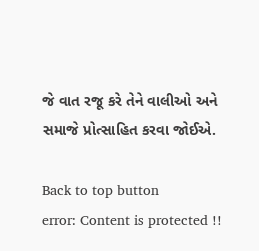જે વાત રજૂ કરે તેને વાલીઓ અને સમાજે પ્રોત્સાહિત કરવા જોઈએ.

Back to top button
error: Content is protected !!